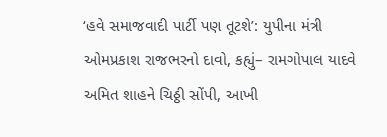‘હવે સમાજવાદી પાર્ટી પણ તૂટશે’: યુપીના મંત્રી ઓમપ્રકાશ રાજભરનો દાવો, કહ્યું– રામગોપાલ યાદવે અમિત શાહને ચિઠ્ઠી સોંપી, આખી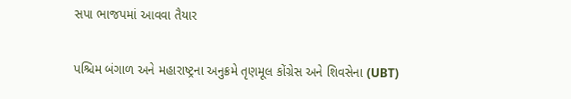સપા ભાજપમાં આવવા તૈયાર

પશ્ચિમ બંગાળ અને મહારાષ્ટ્રના અનુક્રમે તૃણમૂલ કોંગ્રેસ અને શિવસેના (UBT)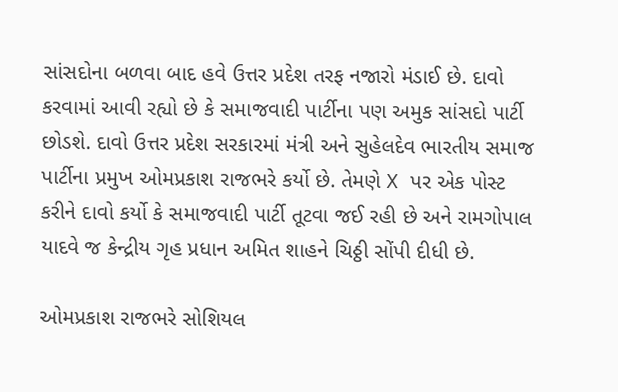સાંસદોના બળવા બાદ હવે ઉત્તર પ્રદેશ તરફ નજારો મંડાઈ છે. દાવો કરવામાં આવી રહ્યો છે કે સમાજવાદી પાર્ટીના પણ અમુક સાંસદો પાર્ટી છોડશે. દાવો ઉત્તર પ્રદેશ સરકારમાં મંત્રી અને સુહેલદેવ ભારતીય સમાજ પાર્ટીના પ્રમુખ ઓમપ્રકાશ રાજભરે કર્યો છે. તેમણે X પર એક પોસ્ટ કરીને દાવો કર્યો કે સમાજવાદી પાર્ટી તૂટવા જઈ રહી છે અને રામગોપાલ યાદવે જ કેન્દ્રીય ગૃહ પ્રધાન અમિત શાહને ચિઠ્ઠી સોંપી દીધી છે.

ઓમપ્રકાશ રાજભરે સોશિયલ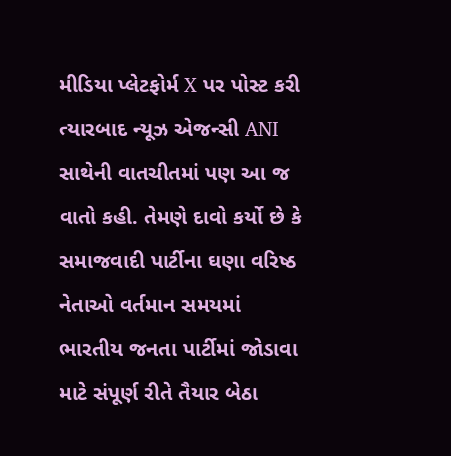મીડિયા પ્લેટફોર્મ X પર પોસ્ટ કરી ત્યારબાદ ન્યૂઝ એજન્સી ANI સાથેની વાતચીતમાં પણ આ જ વાતો કહી. તેમણે દાવો કર્યો છે કે સમાજવાદી પાર્ટીના ઘણા વરિષ્ઠ નેતાઓ વર્તમાન સમયમાં ભારતીય જનતા પાર્ટીમાં જોડાવા માટે સંપૂર્ણ રીતે તૈયાર બેઠા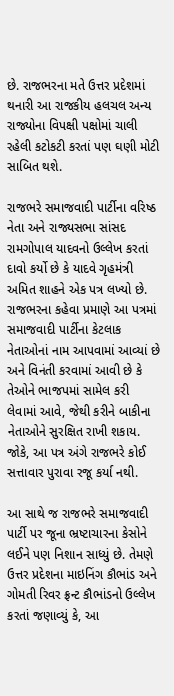છે. રાજભરના મતે ઉત્તર પ્રદેશમાં થનારી આ રાજકીય હલચલ અન્ય રાજ્યોના વિપક્ષી પક્ષોમાં ચાલી રહેલી કટોકટી કરતાં પણ ઘણી મોટી સાબિત થશે.

રાજભરે સમાજવાદી પાર્ટીના વરિષ્ઠ નેતા અને રાજ્યસભા સાંસદ રામગોપાલ યાદવનો ઉલ્લેખ કરતાં દાવો કર્યો છે કે યાદવે ગૃહમંત્રી અમિત શાહને એક પત્ર લખ્યો છે. રાજભરના કહેવા પ્રમાણે આ પત્રમાં સમાજવાદી પાર્ટીના કેટલાક નેતાઓનાં નામ આપવામાં આવ્યાં છે અને વિનંતી કરવામાં આવી છે કે તેઓને ભાજપમાં સામેલ કરી લેવામાં આવે, જેથી કરીને બાકીના નેતાઓને સુરક્ષિત રાખી શકાય. જોકે, આ પત્ર અંગે રાજભરે કોઈ સત્તાવાર પુરાવા રજૂ કર્યા નથી.

આ સાથે જ રાજભરે સમાજવાદી પાર્ટી પર જૂના ભ્રષ્ટાચારના કેસોને લઈને પણ નિશાન સાધ્યું છે. તેમણે ઉત્તર પ્રદેશના માઇનિંગ કૌભાંડ અને ગોમતી રિવર ફ્રન્ટ કૌભાંડનો ઉલ્લેખ કરતાં જણાવ્યું કે, આ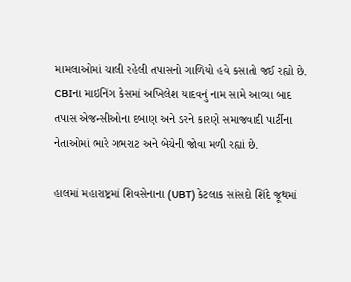મામલાઓમાં ચાલી રહેલી તપાસનો ગાળિયો હવે કસાતો જઈ રહ્યો છે. CBIના માઇનિંગ કેસમાં અખિલેશ યાદવનું નામ સામે આવ્યા બાદ તપાસ એજન્સીઓના દબાણ અને ડરને કારણે સમાજવાદી પાર્ટીના નેતાઓમાં ભારે ગભરાટ અને બેચેની જોવા મળી રહ્યાં છે.

હાલમાં મહારાષ્ટ્રમાં શિવસેનાના (UBT) કેટલાક સાંસદો શિંદે જૂથમાં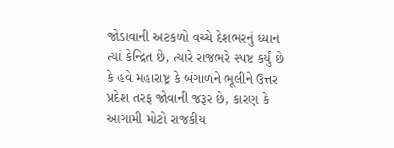જોડાવાની અટકળો વચ્ચે દેશભરનું ધ્યાન ત્યાં કેન્દ્રિત છે, ત્યારે રાજભરે સ્પષ્ટ કર્યું છે કે હવે મહારાષ્ટ્ર કે બંગાળને ભૂલીને ઉત્તર પ્રદેશ તરફ જોવાની જરૂર છે, કારણ કે આગામી મોટો રાજકીય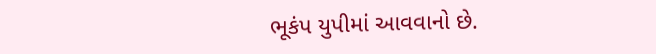ભૂકંપ યુપીમાં આવવાનો છે.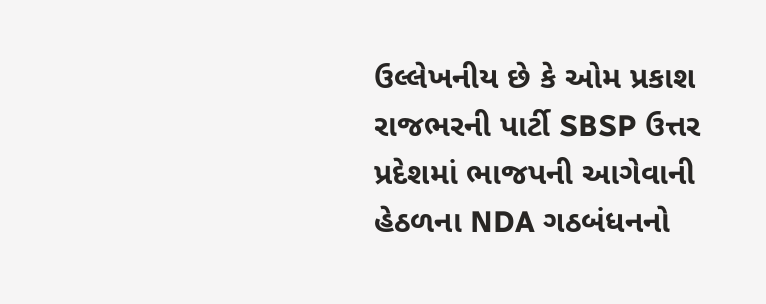ઉલ્લેખનીય છે કે ઓમ પ્રકાશ રાજભરની પાર્ટી SBSP ઉત્તર પ્રદેશમાં ભાજપની આગેવાની હેઠળના NDA ગઠબંધનનો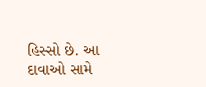હિસ્સો છે. આ દાવાઓ સામે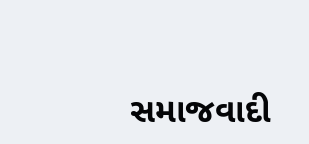સમાજવાદી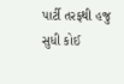પાર્ટી તરફથી હજુ સુધી કોઈ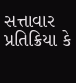સત્તાવાર પ્રતિક્રિયા કે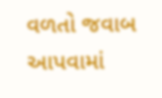વળતો જવાબ આપવામાં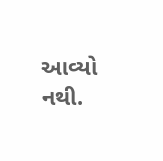આવ્યો નથી.